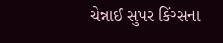ચેન્નાઈ સુપર કિંગ્સના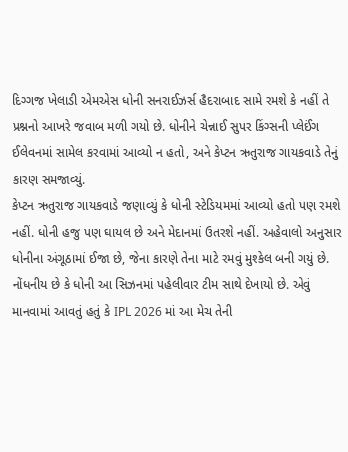દિગ્ગજ ખેલાડી એમએસ ધોની સનરાઈઝર્સ હૈદરાબાદ સામે રમશે કે નહીં તે પ્રશ્નનો આખરે જવાબ મળી ગયો છે. ધોનીને ચેન્નાઈ સુપર કિંગ્સની પ્લેઈંગ ઈલેવનમાં સામેલ કરવામાં આવ્યો ન હતો, અને કેપ્ટન ઋતુરાજ ગાયકવાડે તેનું કારણ સમજાવ્યું.
કેપ્ટન ઋતુરાજ ગાયકવાડે જણાવ્યું કે ધોની સ્ટેડિયમમાં આવ્યો હતો પણ રમશે નહીં. ધોની હજુ પણ ઘાયલ છે અને મેદાનમાં ઉતરશે નહીં. અહેવાલો અનુસાર ધોનીના અંગૂઠામાં ઈજા છે, જેના કારણે તેના માટે રમવું મુશ્કેલ બની ગયું છે. નોંધનીય છે કે ધોની આ સિઝનમાં પહેલીવાર ટીમ સાથે દેખાયો છે. એવું માનવામાં આવતું હતું કે IPL 2026 માં આ મેચ તેની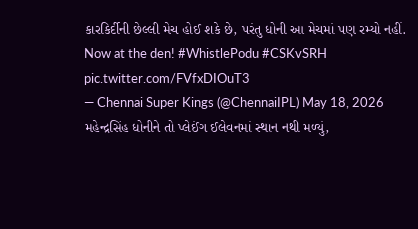કારકિર્દીની છેલ્લી મેચ હોઈ શકે છે, પરંતુ ધોની આ મેચમાં પણ રમ્યો નહીં.
Now at the den! #WhistlePodu #CSKvSRH pic.twitter.com/FVfxDIOuT3
— Chennai Super Kings (@ChennaiIPL) May 18, 2026
મહેન્દ્રસિંહ ધોનીને તો પ્લેઈંગ ઈલેવનમાં સ્થાન નથી મળ્યું,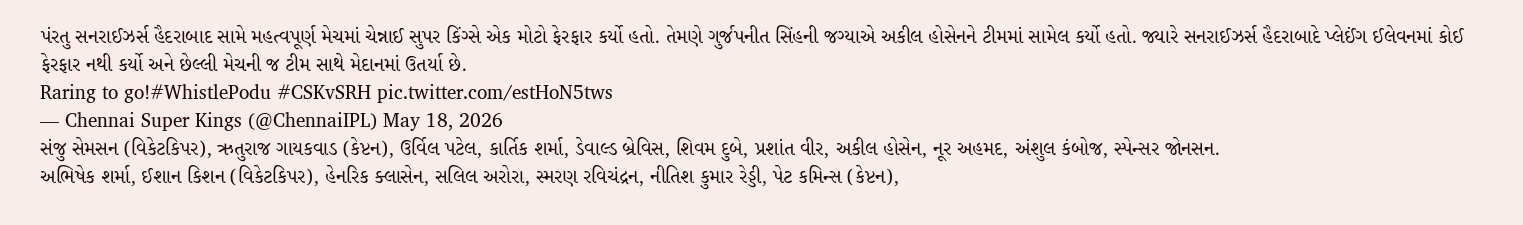પંરતુ સનરાઈઝર્સ હૈદરાબાદ સામે મહત્વપૂર્ણ મેચમાં ચેન્નાઈ સુપર કિંગ્સે એક મોટો ફેરફાર કર્યો હતો. તેમણે ગુર્જપનીત સિંહની જગ્યાએ અકીલ હોસેનને ટીમમાં સામેલ કર્યો હતો. જ્યારે સનરાઈઝર્સ હૈદરાબાદે પ્લેઈંગ ઈલેવનમાં કોઈ ફેરફાર નથી કર્યો અને છેલ્લી મેચની જ ટીમ સાથે મેદાનમાં ઉતર્યા છે.
Raring to go!#WhistlePodu #CSKvSRH pic.twitter.com/estHoN5tws
— Chennai Super Kings (@ChennaiIPL) May 18, 2026
સંજુ સેમસન (વિકેટકિપર), ઋતુરાજ ગાયકવાડ (કેપ્ટન), ઉર્વિલ પટેલ, કાર્તિક શર્મા, ડેવાલ્ડ બ્રેવિસ, શિવમ દુબે, પ્રશાંત વીર, અકીલ હોસેન, નૂર અહમદ, અંશુલ કંબોજ, સ્પેન્સર જોનસન.
અભિષેક શર્મા, ઈશાન કિશન (વિકેટકિપર), હેનરિક ક્લાસેન, સલિલ અરોરા, સ્મરણ રવિચંદ્રન, નીતિશ કુમાર રેડ્ડી, પેટ કમિન્સ (કેપ્ટન),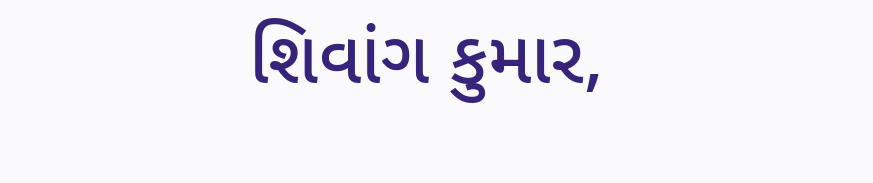શિવાંગ કુમાર,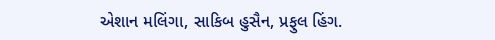એશાન મલિંગા, સાકિબ હુસૈન, પ્રફુલ હિંગ.